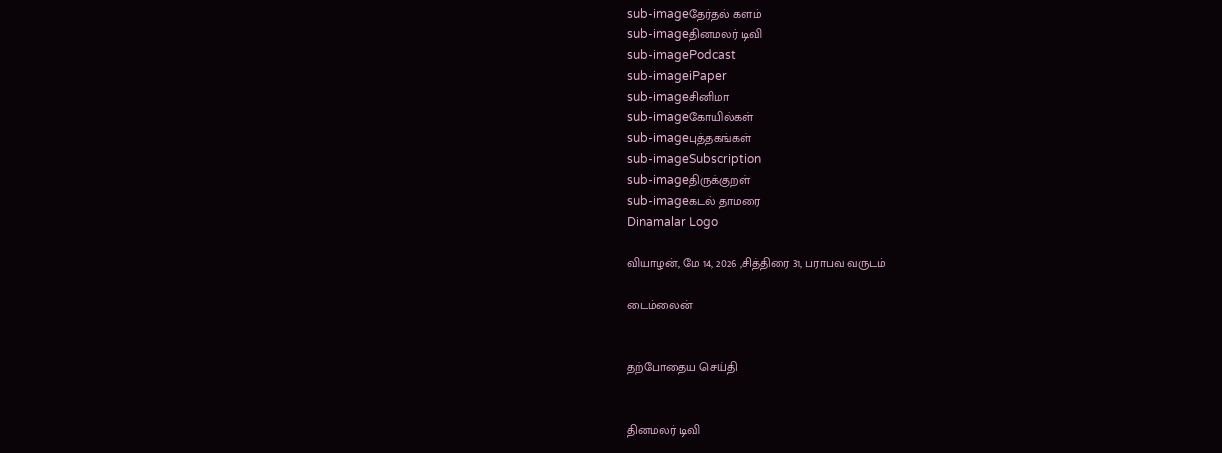sub-imageதேர்தல் களம்
sub-imageதினமலர் டிவி
sub-imagePodcast
sub-imageiPaper
sub-imageசினிமா
sub-imageகோயில்கள்
sub-imageபுத்தகங்கள்
sub-imageSubscription
sub-imageதிருக்குறள்
sub-imageகடல் தாமரை
Dinamalar Logo

வியாழன், மே 14, 2026 ,சித்திரை 31, பராபவ வருடம்

டைம்லைன்


தற்போதைய செய்தி


தினமலர் டிவி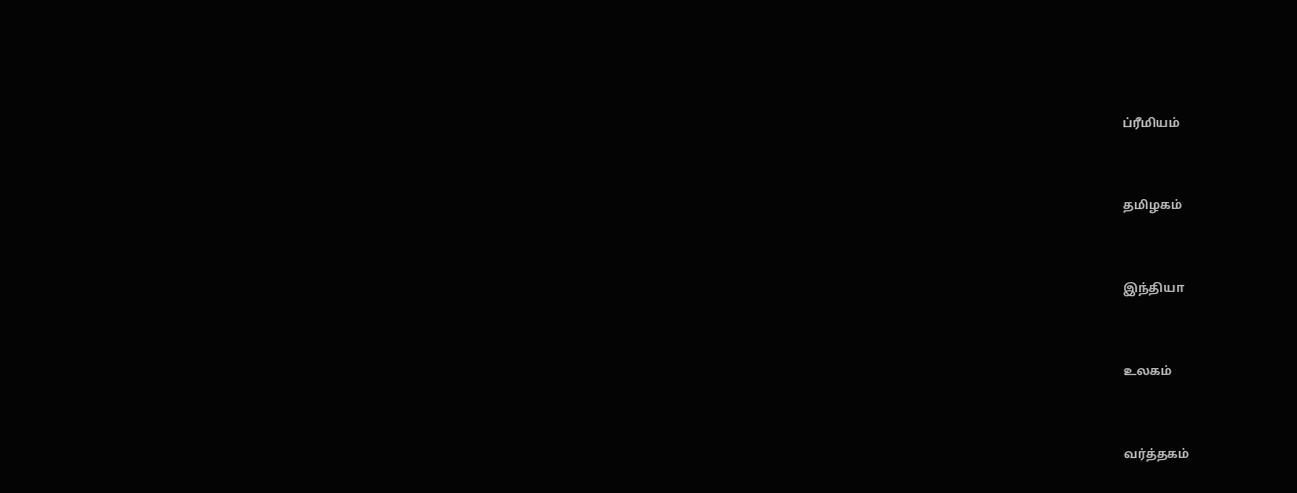ப்ரீமியம்


தமிழகம்


இந்தியா


உலகம்


வர்த்தகம்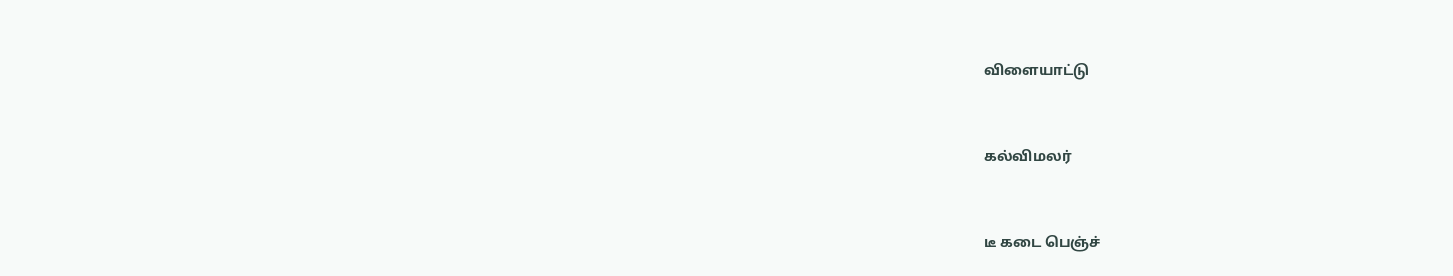விளையாட்டு


கல்விமலர்


டீ கடை பெஞ்ச்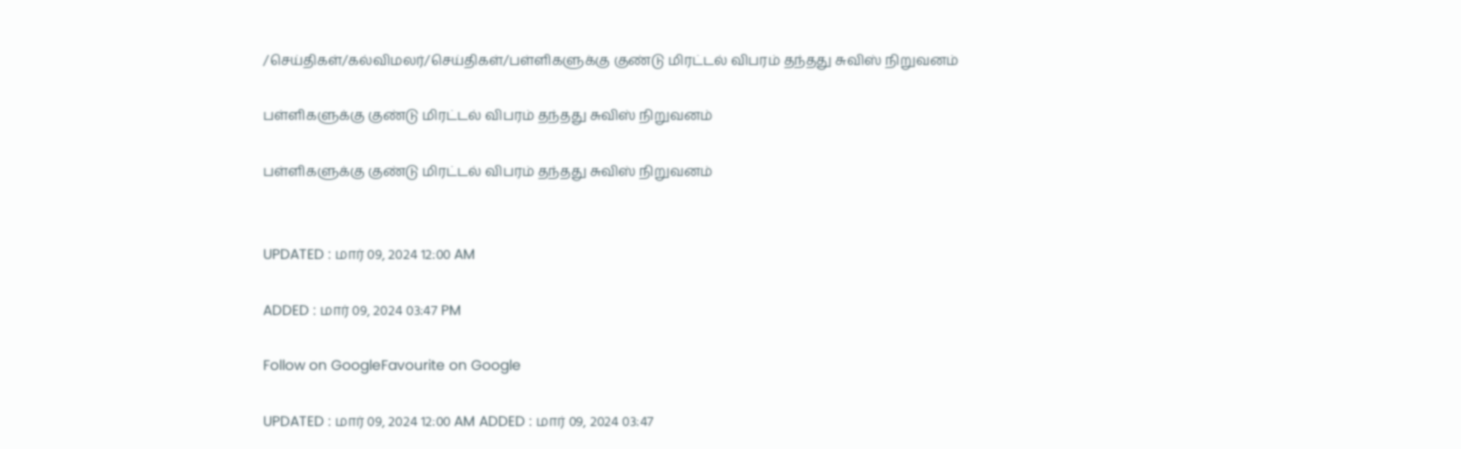/செய்திகள்/கல்விமலர்/செய்திகள்/பள்ளிகளுக்கு குண்டு மிரட்டல் விபரம் தந்தது சுவிஸ் நிறுவனம்

பள்ளிகளுக்கு குண்டு மிரட்டல் விபரம் தந்தது சுவிஸ் நிறுவனம்

பள்ளிகளுக்கு குண்டு மிரட்டல் விபரம் தந்தது சுவிஸ் நிறுவனம்


UPDATED : மார் 09, 2024 12:00 AM

ADDED : மார் 09, 2024 03:47 PM

Follow on GoogleFavourite on Google

UPDATED : மார் 09, 2024 12:00 AM ADDED : மார் 09, 2024 03:47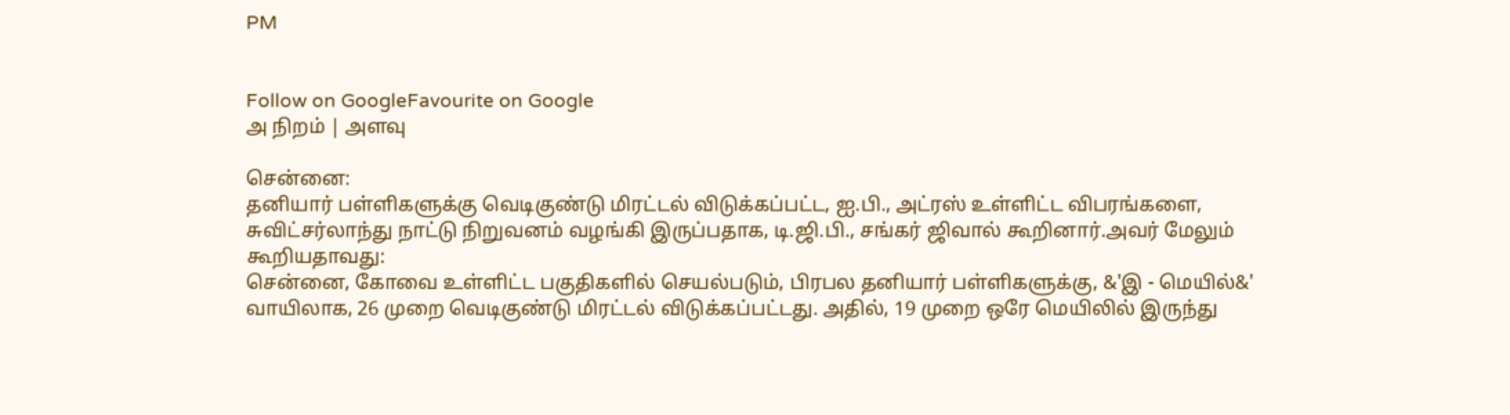PM


Follow on GoogleFavourite on Google
அ நிறம் | அளவு

சென்னை:
தனியார் பள்ளிகளுக்கு வெடிகுண்டு மிரட்டல் விடுக்கப்பட்ட, ஐ.பி., அட்ரஸ் உள்ளிட்ட விபரங்களை, சுவிட்சர்லாந்து நாட்டு நிறுவனம் வழங்கி இருப்பதாக, டி.ஜி.பி., சங்கர் ஜிவால் கூறினார்.அவர் மேலும் கூறியதாவது:
சென்னை, கோவை உள்ளிட்ட பகுதிகளில் செயல்படும், பிரபல தனியார் பள்ளிகளுக்கு, &'இ - மெயில்&' வாயிலாக, 26 முறை வெடிகுண்டு மிரட்டல் விடுக்கப்பட்டது. அதில், 19 முறை ஒரே மெயிலில் இருந்து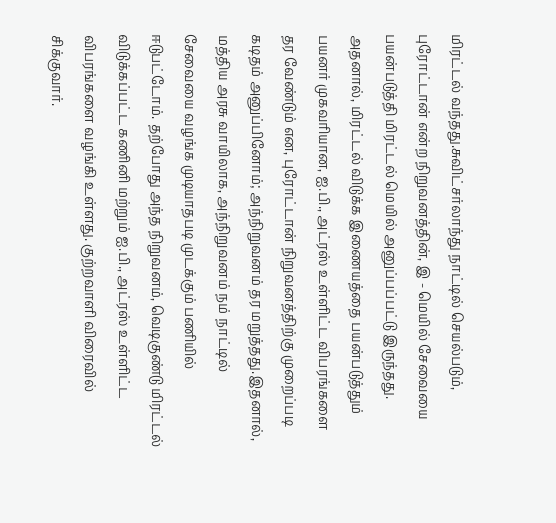மிரட்டல் வந்தது.சுவிட்சர்லாந்து நாட்டில் செயல்படும், புரோட்டான் என்ற நிறுவனத்தின், இ - மெயில் சேவையை பயன்படுத்தி மிரட்டல் மெயில் அனுப்பப்பட்டு இருந்தது. அதனால், மிரட்டல் விடுக்க இணையத்தை பயன்படுத்தும் பயனர் முகவரியான, ஐ.பி., அட்ரஸ் உள்ளிட்ட விபரங்களை தர வேண்டும் என, புரோட்டான் நிறுவனத்திற்கு முறைப்படி கடிதம் அனுப்பினோம்; அந்நிறுவனம் தர மறுத்தது.இதனால், மத்திய அரசு வாயிலாக, அந்நிறுவனம் நம் நாட்டில் சேவையை வழங்க முடியாதபடி முடக்கும் பணியில் ஈடுபட்டோம். தற்போது அந்த நிறுவனம், வெடிகுண்டு மிரட்டல் விடுக்கப்பட்ட கணினி மற்றும் ஐ.பி., அட்ரஸ் உள்ளிட்ட விபரங்களை வழங்கி உள்ளது. குற்றவாளி விரைவில் சிக்குவார்.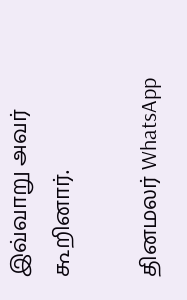இவ்வாறு அவர் கூறினார்.

தினமலர் WhatsApp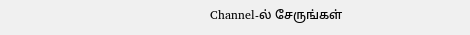Channel-ல் சேருங்கள்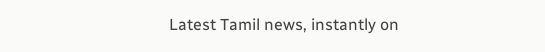Latest Tamil news, instantly on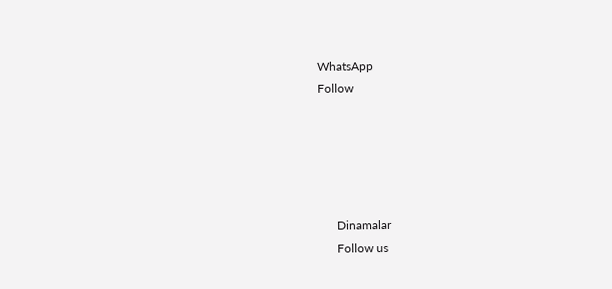WhatsApp
Follow





      Dinamalar
      Follow us